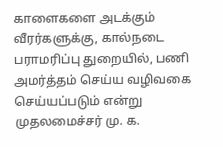காளைகளை அடக்கும் வீரர்களுக்கு, கால்நடை பராமரிப்பு துறையில், பணி அமர்த்தம் செய்ய வழிவகை செய்யப்படும் என்று முதலமைச்சர் மு. க.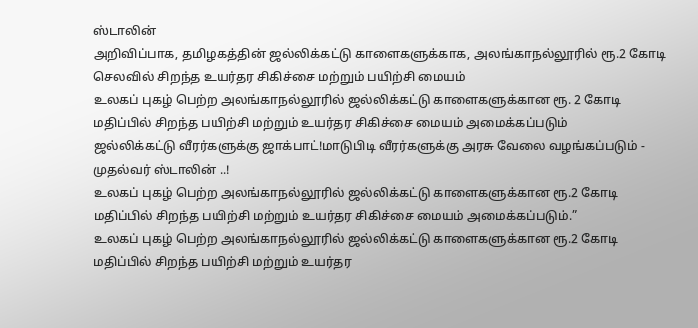ஸ்டாலின்
அறிவிப்பாக, தமிழகத்தின் ஜல்லிக்கட்டு காளைகளுக்காக, அலங்காநல்லூரில் ரூ.2 கோடி செலவில் சிறந்த உயர்தர சிகிச்சை மற்றும் பயிற்சி மையம்
உலகப் புகழ் பெற்ற அலங்காநல்லூரில் ஜல்லிக்கட்டு காளைகளுக்கான ரூ. 2 கோடி மதிப்பில் சிறந்த பயிற்சி மற்றும் உயர்தர சிகிச்சை மையம் அமைக்கப்படும்
ஜல்லிக்கட்டு வீரர்களுக்கு ஜாக்பாட்!மாடுபிடி வீரர்களுக்கு அரசு வேலை வழங்கப்படும் - முதல்வர் ஸ்டாலின் ..!
உலகப் புகழ் பெற்ற அலங்காநல்லூரில் ஜல்லிக்கட்டு காளைகளுக்கான ரூ.2 கோடி மதிப்பில் சிறந்த பயிற்சி மற்றும் உயர்தர சிகிச்சை மையம் அமைக்கப்படும்.”
உலகப் புகழ் பெற்ற அலங்காநல்லூரில் ஜல்லிக்கட்டு காளைகளுக்கான ரூ.2 கோடி மதிப்பில் சிறந்த பயிற்சி மற்றும் உயர்தர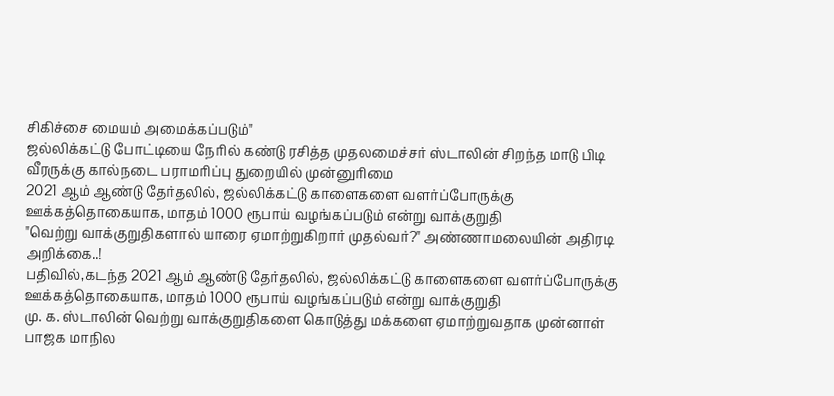சிகிச்சை மையம் அமைக்கப்படும்"
ஜல்லிக்கட்டு போட்டியை நேரில் கண்டு ரசித்த முதலமைச்சர் ஸ்டாலின் சிறந்த மாடு பிடி வீரருக்கு கால்நடை பராமரிப்பு துறையில் முன்னுரிமை
2021 ஆம் ஆண்டு தேர்தலில், ஜல்லிக்கட்டு காளைகளை வளர்ப்போருக்கு ஊக்கத்தொகையாக, மாதம் 1000 ரூபாய் வழங்கப்படும் என்று வாக்குறுதி
"வெற்று வாக்குறுதிகளால் யாரை ஏமாற்றுகிறார் முதல்வர்?" அண்ணாமலையின் அதிரடி அறிக்கை..!
பதிவில்,கடந்த 2021 ஆம் ஆண்டு தேர்தலில், ஜல்லிக்கட்டு காளைகளை வளர்ப்போருக்கு ஊக்கத்தொகையாக, மாதம் 1000 ரூபாய் வழங்கப்படும் என்று வாக்குறுதி
மு. க. ஸ்டாலின் வெற்று வாக்குறுதிகளை கொடுத்து மக்களை ஏமாற்றுவதாக முன்னாள் பாஜக மாநில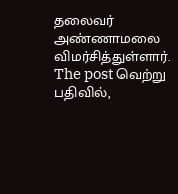தலைவர் அண்ணாமலை விமர்சித்துள்ளார். The post வெற்று
பதிவில்,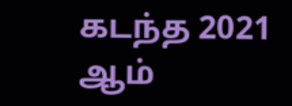கடந்த 2021 ஆம்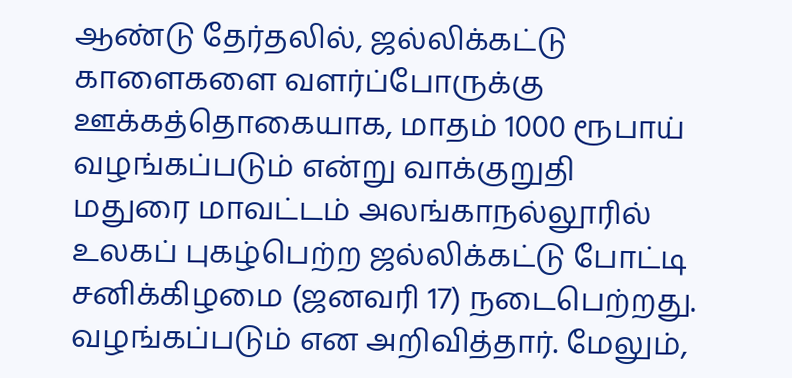ஆண்டு தேர்தலில், ஜல்லிக்கட்டு காளைகளை வளர்ப்போருக்கு ஊக்கத்தொகையாக, மாதம் 1000 ரூபாய் வழங்கப்படும் என்று வாக்குறுதி
மதுரை மாவட்டம் அலங்காநல்லூரில் உலகப் புகழ்பெற்ற ஜல்லிக்கட்டு போட்டி சனிக்கிழமை (ஜனவரி 17) நடைபெற்றது.
வழங்கப்படும் என அறிவித்தார். மேலும்,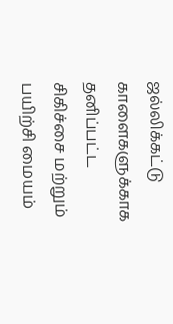ஜல்லிக்கட்டு காளைகளுக்காக தனிப்பட்ட சிகிச்சை மற்றும் பயிற்சி மையம்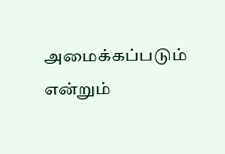அமைக்கப்படும் என்றும்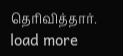தெரிவித்தார்.
load more